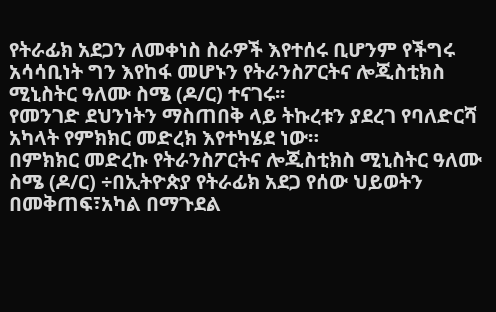የትራፊክ አደጋን ለመቀነስ ስራዎች እየተሰሩ ቢሆንም የችግሩ አሳሳቢነት ግን እየከፋ መሆኑን የትራንስፖርትና ሎጂስቲክስ ሚኒስትር ዓለሙ ስሜ (ዶ/ር) ተናገሩ፡፡
የመንገድ ደህንነትን ማስጠበቅ ላይ ትኩረቱን ያደረገ የባለድርሻ አካላት የምክክር መድረክ እየተካሄደ ነው።
በምክክር መድረኩ የትራንስፖርትና ሎጂስቲክስ ሚኒስትር ዓለሙ ስሜ (ዶ/ር) ÷በኢትዮጵያ የትራፊክ አደጋ የሰው ህይወትን በመቅጠፍ፣አካል በማጉደል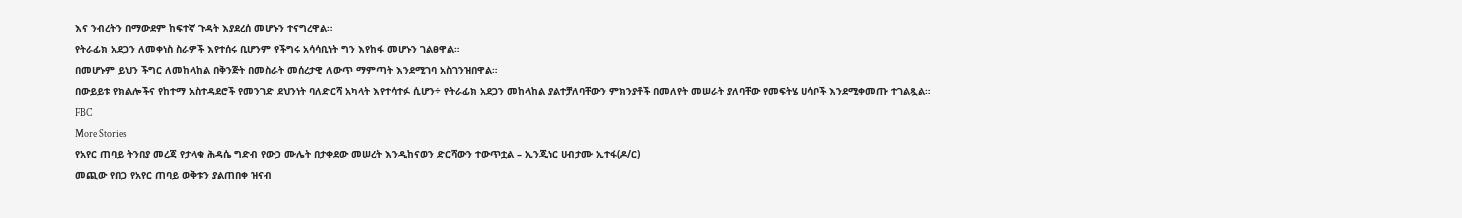እና ንብረትን በማውደም ከፍተኛ ጉዳት እያደረሰ መሆኑን ተናግረዋል።
የትራፊክ አደጋን ለመቀነስ ስራዎች እየተሰሩ ቢሆንም የችግሩ አሳሳቢነት ግን እየከፋ መሆኑን ገልፀዋል።
በመሆኑም ይህን ችግር ለመከላከል በቅንጅት በመስራት መሰረታዊ ለውጥ ማምጣት እንደሚገባ አስገንዝበዋል።
በውይይቱ የክልሎችና የከተማ አስተዳደሮች የመንገድ ደህንነት ባለድርሻ አካላት እየተሳተፉ ሲሆን÷ የትራፊክ አደጋን መከላከል ያልተቻለባቸውን ምክንያቶች በመለየት መሠራት ያለባቸው የመፍትሄ ሀሳቦች እንደሚቀመጡ ተገልጿል።
FBC
More Stories
የአየር ጠባይ ትንበያ መረጃ የታላቁ ሕዳሴ ግድብ የውኃ ሙሌት በታቀደው መሠረት እንዲከናወን ድርሻውን ተውጥቷል – ኢንጂነር ሀብታሙ ኢተፋ(ዶ/ር)
መጪው የበጋ የአየር ጠባይ ወቅቱን ያልጠበቀ ዝናብ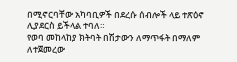በሚኖርባቸው አካባቢዎች በደረሱ ሰብሎች ላይ ተጽዕኖ ሊያደርስ ይችላል ተባለ።
የወባ መከላከያ ክትባት በሽታውን ለማጥፋት በማለም ለተጀመረው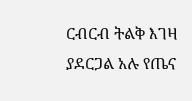ርብርብ ትልቅ እገዛ ያደርጋል አሉ የጤና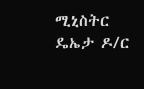ሚኒስትር ዴኤታ ዶ/ር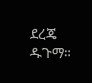ደረጄ ዱጉማ።